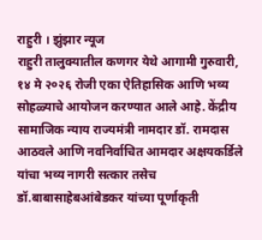राहुरी । झुंझार न्यूज
राहुरी तालुक्यातील कणगर येथे आगामी गुरुवारी, १४ मे २०२६ रोजी एका ऐतिहासिक आणि भव्य सोहळ्याचे आयोजन करण्यात आले आहे. केंद्रीय सामाजिक न्याय राज्यमंत्री नामदार डॉ. रामदास आठवले आणि नवनिर्वाचित आमदार अक्षयकर्डिले यांचा भव्य नागरी सत्कार तसेच डॉ.बाबासाहेबआंबेडकर यांच्या पूर्णाकृती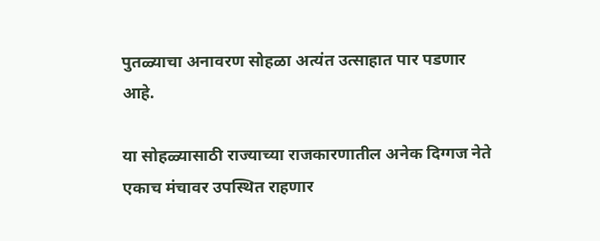पुतळ्याचा अनावरण सोहळा अत्यंत उत्साहात पार पडणार आहे.

या सोहळ्यासाठी राज्याच्या राजकारणातील अनेक दिग्गज नेते एकाच मंचावर उपस्थित राहणार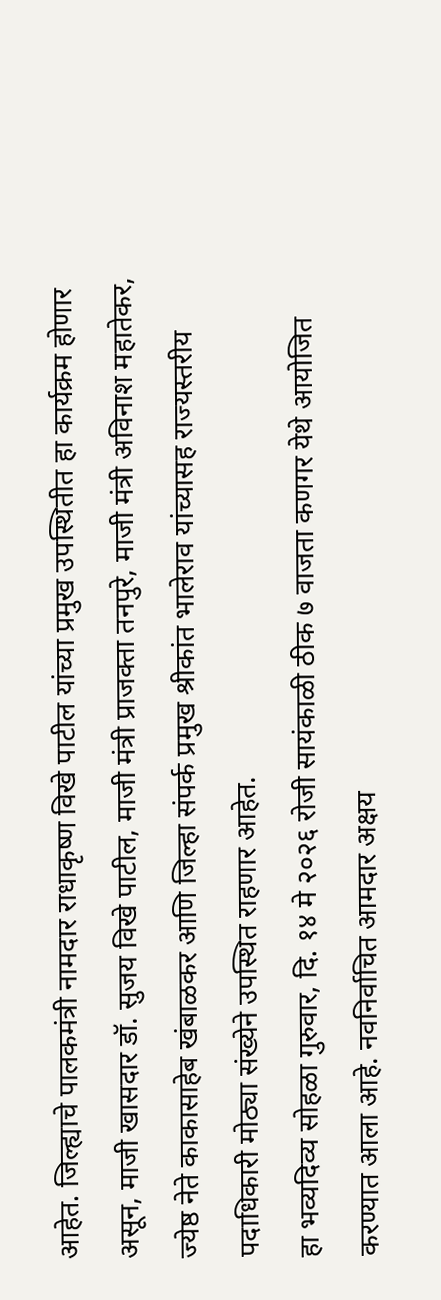आहेत. जिल्ह्याचे पालकमंत्री नामदार राधाकृष्ण विखे पाटील यांच्या प्रमुख उपस्थितीत हा कार्यक्रम होणार असून, माजी खासदार डॉ. सुजय विखे पाटील, माजी मंत्री प्राजक्ता तनपुरे, माजी मंत्री अविनाश महातेकर, ज्येष्ठ नेते काकासाहेब खंबाळकर आणि जिल्हा संपर्क प्रमुख श्रीकांत भालेराव यांच्यासह राज्यस्तरीय पदाधिकारी मोठ्या संख्येने उपस्थित राहणार आहेत.
हा भव्यदिव्य सोहळा गुरुवार, दि. १४ मे २०२६ रोजी सायंकाळी ठीक ७ वाजता कणगर येथे आयोजित करण्यात आला आहे. नवनिर्वाचित आमदार अक्षय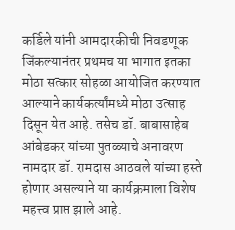कर्डिले यांनी आमदारकीची निवडणूक जिंकल्यानंतर प्रथमच या भागात इतका मोठा सत्कार सोहळा आयोजित करण्यात आल्याने कार्यकर्त्यांमध्ये मोठा उत्साह दिसून येत आहे. तसेच डॉ. बाबासाहेब आंबेडकर यांच्या पुतळ्याचे अनावरण नामदार डॉ. रामदास आठवले यांच्या हस्ते होणार असल्याने या कार्यक्रमाला विशेष महत्त्व प्राप्त झाले आहे.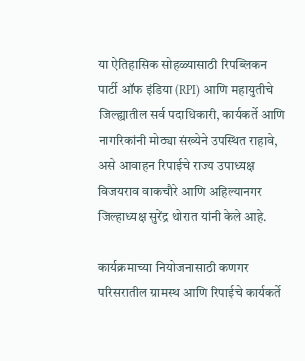या ऐतिहासिक सोहळ्यासाठी रिपब्लिकन पार्टी ऑफ इंडिया (RPI) आणि महायुतीचे जिल्ह्यातील सर्व पदाधिकारी, कार्यकर्ते आणि नागरिकांनी मोठ्या संख्येने उपस्थित राहावे, असे आवाहन रिपाईचे राज्य उपाध्यक्ष विजयराव वाकचौरे आणि अहिल्यानगर जिल्हाध्यक्ष सुरेंद्र थोरात यांनी केले आहे.

कार्यक्रमाच्या नियोजनासाठी कणगर परिसरातील ग्रामस्थ आणि रिपाईचे कार्यकर्ते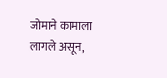जोमाने कामाला लागले असून,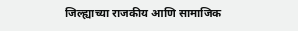जिल्ह्याच्या राजकीय आणि सामाजिक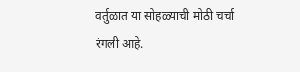वर्तुळात या सोहळ्याची मोठी चर्चा रंगली आहे.